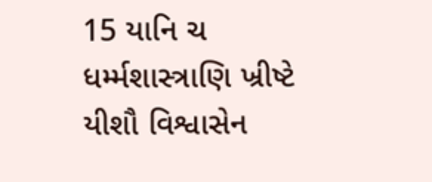15 યાનિ ચ ધર્મ્મશાસ્ત્રાણિ ખ્રીષ્ટે યીશૌ વિશ્વાસેન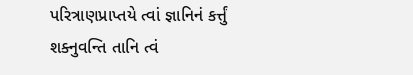પરિત્રાણપ્રાપ્તયે ત્વાં જ્ઞાનિનં કર્ત્તું શક્નુવન્તિ તાનિ ત્વં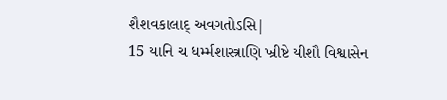શૈશવકાલાદ્ અવગતોઽસિ|
15 યાનિ ચ ધર્મ્મશાસ્ત્રાણિ ખ્રીષ્ટે યીશૌ વિશ્વાસેન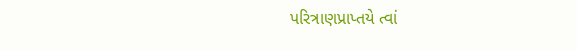પરિત્રાણપ્રાપ્તયે ત્વાં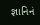જ્ઞાનિનં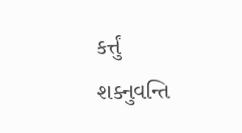કર્ત્તું શક્નુવન્તિ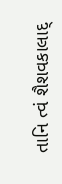તાનિ ત્વં શૈશવકાલાદ્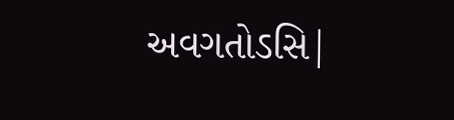અવગતોઽસિ|